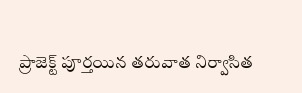ప్రాజెక్ట్ పూర్తయిన తరువాత నిర్వాసిత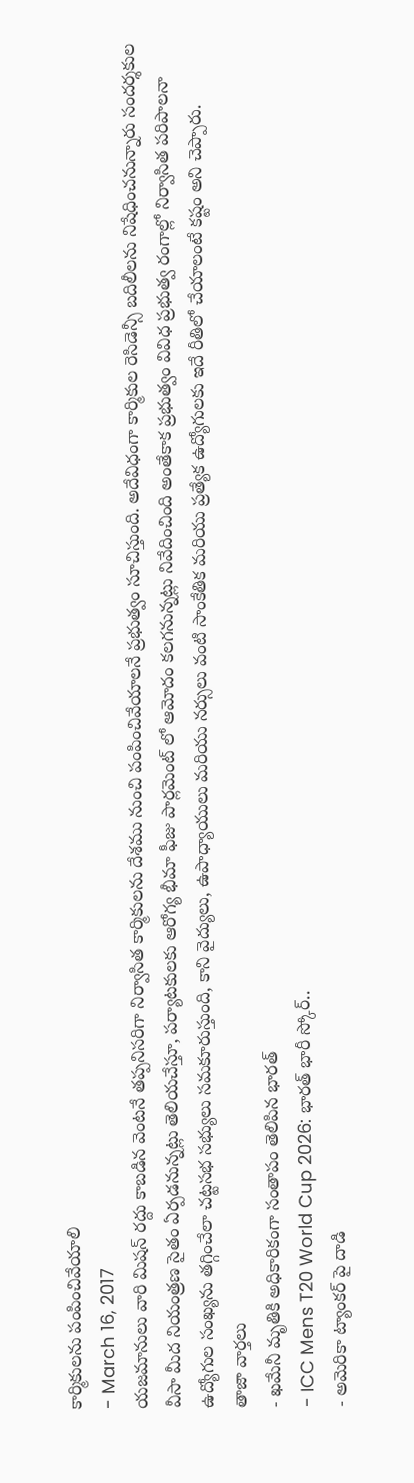కార్మికులను పంపించివేయాలి
- March 16, 2017
యజమానులు వారి మిషన్ రద్దు కాబడిన వెంటనే తప్పనిసరిగా నిర్వాసిత కార్మికులను దేశము నుంచి పంపించివేయాలనే ప్రభుత్వం సూచిస్తుంది. అదేవిధంగా కార్మికుల రెసిడెన్సీ బదిలీలను నిషేధించనున్నారు సందర్శకుల వీసా మీద నియంత్రణ సైతం ఏర్పడనున్నట్లు తెలియచేస్తూ, పర్యాటకులకు ఆరోగ్య భీమా ఫీజు పార్లమెంట్ లో ఆమోదం కలగనున్నట్లు నివేదించింది అంతేకాక ప్రభుత్వం వివిధ ప్రభుత్వ రంగాల్లో నిర్వాసిత పరిపాలనా ఉద్యోగుల సంఖ్యను తగ్గించేలా చట్టసభ సభ్యులు సమకూరుస్తుంది, కాని వైద్యులు, ఉపాధ్యాయులు మరియు నర్సులు వంటి సాంకేతిక మరియు ప్రత్యేక ఉద్యోగులకు ఇదే రీతిలో చేయాలంటే కష్టం అని చెప్పారు.
తాజా వార్తలు
- ఖమేనీ మృతికి అధికారికంగా సంతాపం తెలిపిన భారత్
- ICC Mens T20 World Cup 2026: భారత్ భారీ స్కోర్..
- అమెరికా ట్యాంకర్ పై దాడి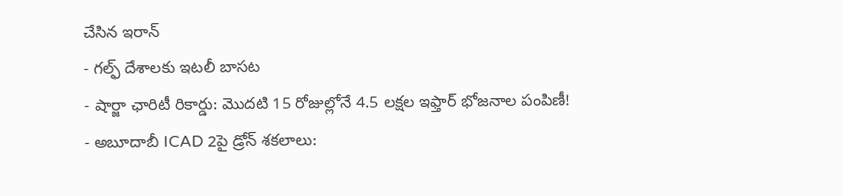చేసిన ఇరాన్
- గల్ఫ్ దేశాలకు ఇటలీ బాసట
- షార్జా ఛారిటీ రికార్డు: మొదటి 15 రోజుల్లోనే 4.5 లక్షల ఇఫ్తార్ భోజనాల పంపిణీ!
- అబూదాబీ ICAD 2పై డ్రోన్ శకలాలు: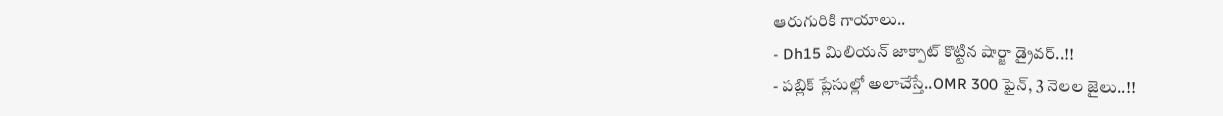ఆరుగురికి గాయాలు..
- Dh15 మిలియన్ జాక్పాట్ కొట్టిన షార్జా డ్రైవర్..!!
- పబ్లిక్ ప్లేసుల్లో అలాచేస్తే..OMR 300 ఫైన్, 3 నెలల జైలు..!!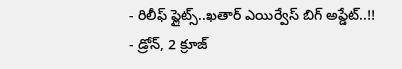- రిలీఫ్ ఫ్లైట్స్..ఖతార్ ఎయిర్వేస్ బిగ్ అప్డేట్..!!
- డ్రోన్, 2 క్రూజ్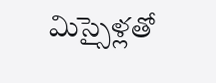మిస్సైళ్లతో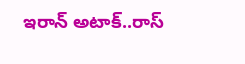ఇరాన్ అటాక్..రాస్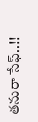తనురా సేఫ్..!!